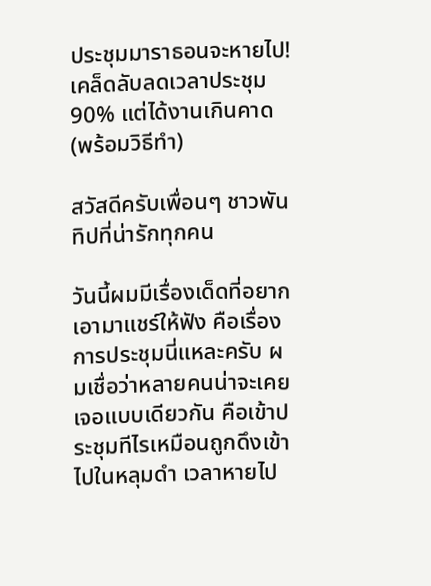ประชุมมาราธอนจะหายไป! เคล็ดลับลดเวลาประชุม 90% แต่ได้งานเกินคาด (พร้อมวิธีทำ)

สวัสดีครับเพื่อนๆ ชาวพันทิปที่น่ารักทุกคน

วันนี้ผมมีเรื่องเด็ดที่อยากเอามาแชร์ให้ฟัง คือเรื่องการประชุมนี่แหละครับ ผมเชื่อว่าหลายคนน่าจะเคยเจอแบบเดียวกัน คือเข้าประชุมทีไรเหมือนถูกดึงเข้าไปในหลุมดำ เวลาหายไป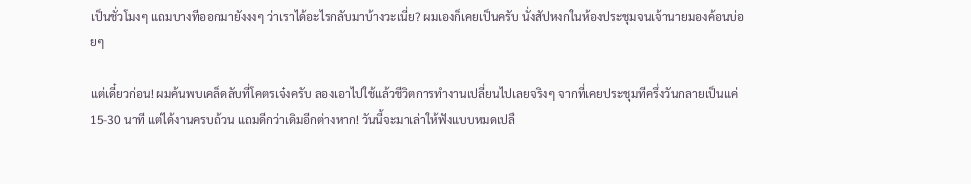เป็นชั่วโมงๆ แถมบางทีออกมายังงงๆ ว่าเราได้อะไรกลับมาบ้างวะเนี่ย? ผมเองก็เคยเป็นครับ นั่งสัปหงกในห้องประชุมจนเจ้านายมองค้อนบ่อยๆ

แต่เดี๋ยวก่อน! ผมค้นพบเคล็ดลับที่โคตรเจ๋งครับ ลองเอาไปใช้แล้วชีวิตการทำงานเปลี่ยนไปเลยจริงๆ จากที่เคยประชุมทีครึ่งวันกลายเป็นแค่ 15-30 นาที แต่ได้งานครบถ้วน แถมดีกว่าเดิมอีกต่างหาก! วันนี้จะมาเล่าให้ฟังแบบหมดเปลื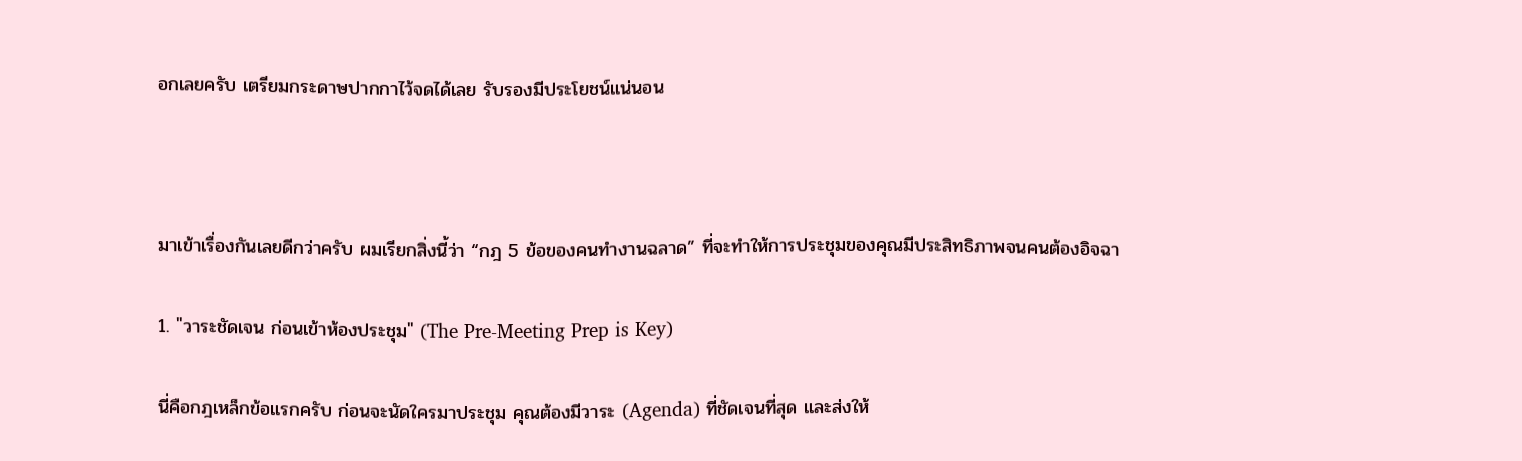อกเลยครับ เตรียมกระดาษปากกาไว้จดได้เลย รับรองมีประโยชน์แน่นอน



มาเข้าเรื่องกันเลยดีกว่าครับ ผมเรียกสิ่งนี้ว่า “กฎ 5 ข้อของคนทำงานฉลาด” ที่จะทำให้การประชุมของคุณมีประสิทธิภาพจนคนต้องอิจฉา

1. "วาระชัดเจน ก่อนเข้าห้องประชุม" (The Pre-Meeting Prep is Key)

นี่คือกฎเหล็กข้อแรกครับ ก่อนจะนัดใครมาประชุม คุณต้องมีวาระ (Agenda) ที่ชัดเจนที่สุด และส่งให้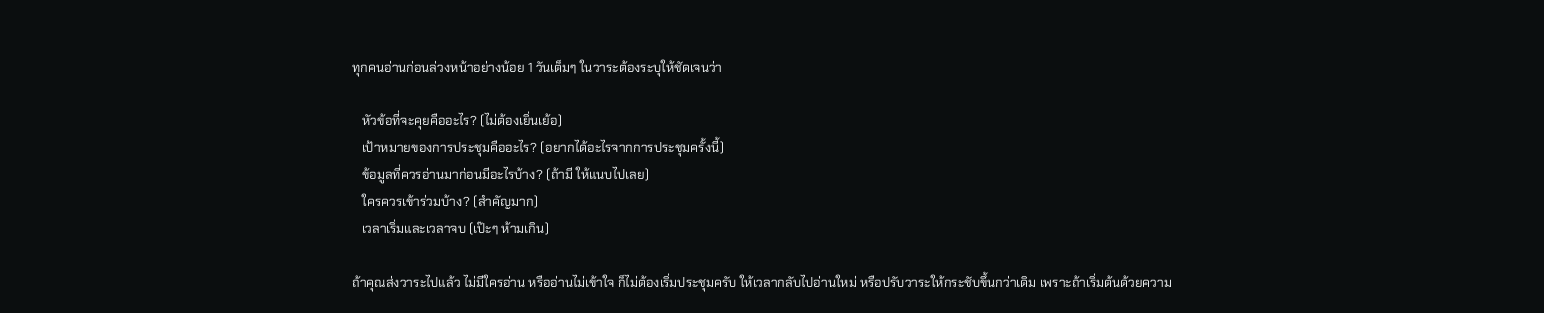ทุกคนอ่านก่อนล่วงหน้าอย่างน้อย 1 วันเต็มๆ ในวาระต้องระบุให้ชัดเจนว่า

   หัวข้อที่จะคุยคืออะไร? (ไม่ต้องเยิ่นเย้อ)
   เป้าหมายของการประชุมคืออะไร? (อยากได้อะไรจากการประชุมครั้งนี้)
   ข้อมูลที่ควรอ่านมาก่อนมีอะไรบ้าง? (ถ้ามี ให้แนบไปเลย)
   ใครควรเข้าร่วมบ้าง? (สำคัญมาก)
   เวลาเริ่มและเวลาจบ (เป๊ะๆ ห้ามเกิน)

ถ้าคุณส่งวาระไปแล้ว ไม่มีใครอ่าน หรืออ่านไม่เข้าใจ ก็ไม่ต้องเริ่มประชุมครับ ให้เวลากลับไปอ่านใหม่ หรือปรับวาระให้กระชับขึ้นกว่าเดิม เพราะถ้าเริ่มต้นด้วยความ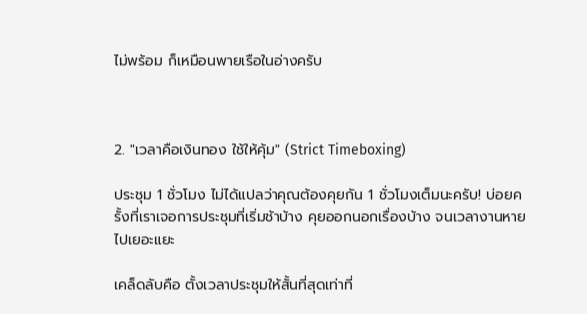ไม่พร้อม ก็เหมือนพายเรือในอ่างครับ



2. "เวลาคือเงินทอง ใช้ให้คุ้ม" (Strict Timeboxing)

ประชุม 1 ชั่วโมง ไม่ได้แปลว่าคุณต้องคุยกัน 1 ชั่วโมงเต็มนะครับ! บ่อยครั้งที่เราเจอการประชุมที่เริ่มช้าบ้าง คุยออกนอกเรื่องบ้าง จนเวลางานหายไปเยอะแยะ

เคล็ดลับคือ ตั้งเวลาประชุมให้สั้นที่สุดเท่าที่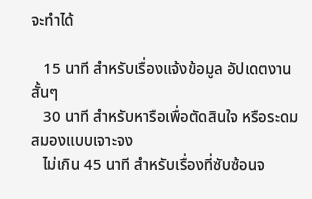จะทำได้

   15 นาที สำหรับเรื่องแจ้งข้อมูล อัปเดตงานสั้นๆ
   30 นาที สำหรับหารือเพื่อตัดสินใจ หรือระดมสมองแบบเจาะจง
   ไม่เกิน 45 นาที สำหรับเรื่องที่ซับซ้อนจ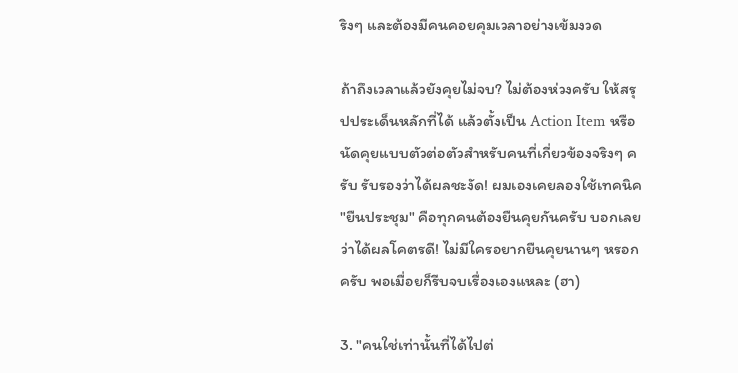ริงๆ และต้องมีคนคอยคุมเวลาอย่างเข้มงวด

ถ้าถึงเวลาแล้วยังคุยไม่จบ? ไม่ต้องห่วงครับ ให้สรุปประเด็นหลักที่ได้ แล้วตั้งเป็น Action Item หรือนัดคุยแบบตัวต่อตัวสำหรับคนที่เกี่ยวข้องจริงๆ ครับ รับรองว่าได้ผลชะงัด! ผมเองเคยลองใช้เทคนิค "ยืนประชุม" คือทุกคนต้องยืนคุยกันครับ บอกเลยว่าได้ผลโคตรดี! ไม่มีใครอยากยืนคุยนานๆ หรอกครับ พอเมื่อยก็รีบจบเรื่องเองแหละ (ฮา)

3. "คนใช่เท่านั้นที่ได้ไปต่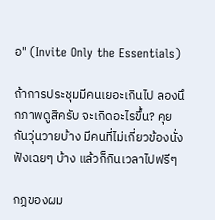อ" (Invite Only the Essentials)

ถ้าการประชุมมีคนเยอะเกินไป ลองนึกภาพดูสิครับ จะเกิดอะไรขึ้น? คุยกันวุ่นวายบ้าง มีคนที่ไม่เกี่ยวข้องนั่งฟังเฉยๆ บ้าง แล้วก็กินเวลาไปฟรีๆ

กฎของผม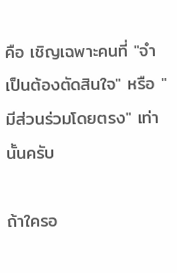คือ เชิญเฉพาะคนที่ "จำเป็นต้องตัดสินใจ" หรือ "มีส่วนร่วมโดยตรง" เท่านั้นครับ

ถ้าใครอ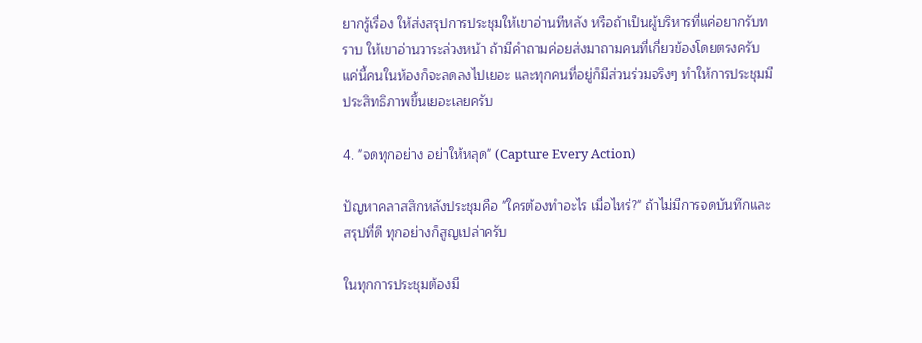ยากรู้เรื่อง ให้ส่งสรุปการประชุมให้เขาอ่านทีหลัง หรือถ้าเป็นผู้บริหารที่แค่อยากรับทราบ ให้เขาอ่านวาระล่วงหน้า ถ้ามีคำถามค่อยส่งมาถามคนที่เกี่ยวข้องโดยตรงครับ แค่นี้คนในห้องก็จะลดลงไปเยอะ และทุกคนที่อยู่ก็มีส่วนร่วมจริงๆ ทำให้การประชุมมีประสิทธิภาพขึ้นเยอะเลยครับ

4. "จดทุกอย่าง อย่าให้หลุด" (Capture Every Action)

ปัญหาคลาสสิกหลังประชุมคือ "ใครต้องทำอะไร เมื่อไหร่?" ถ้าไม่มีการจดบันทึกและสรุปที่ดี ทุกอย่างก็สูญเปล่าครับ

ในทุกการประชุมต้องมี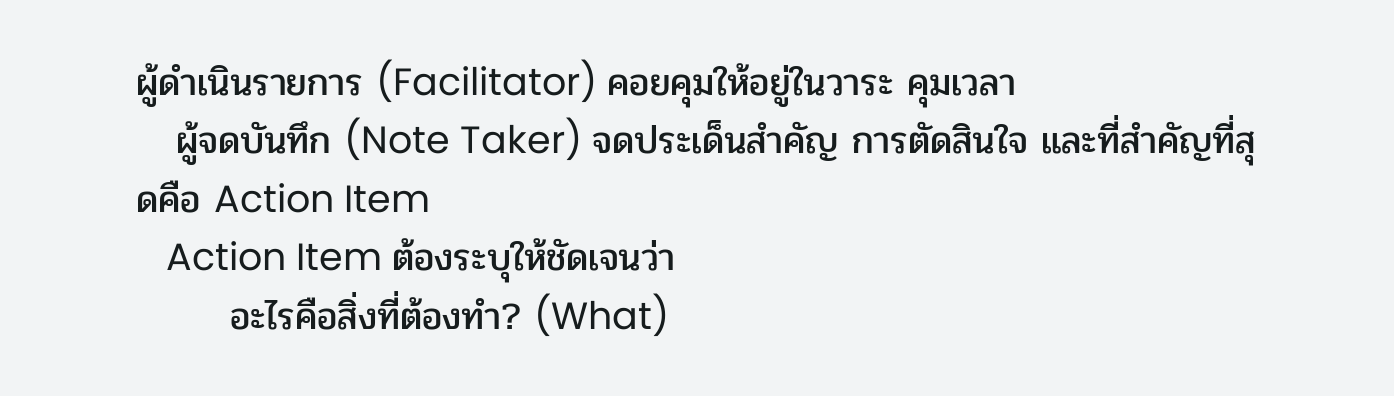ผู้ดำเนินรายการ (Facilitator) คอยคุมให้อยู่ในวาระ คุมเวลา
   ผู้จดบันทึก (Note Taker) จดประเด็นสำคัญ การตัดสินใจ และที่สำคัญที่สุดคือ Action Item
   Action Item ต้องระบุให้ชัดเจนว่า
       อะไรคือสิ่งที่ต้องทำ? (What)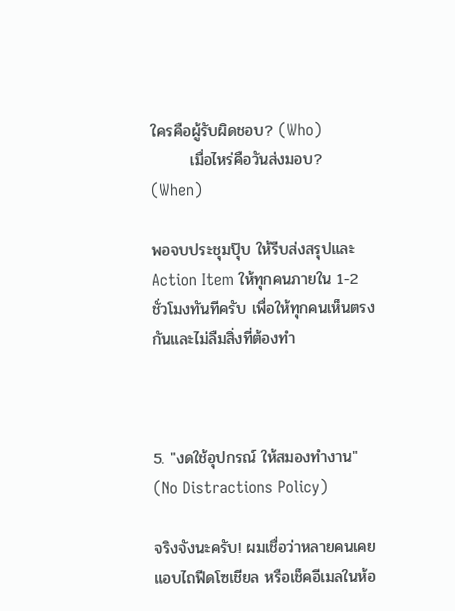ใครคือผู้รับผิดชอบ? (Who)
       เมื่อไหร่คือวันส่งมอบ? (When)

พอจบประชุมปุ๊บ ให้รีบส่งสรุปและ Action Item ให้ทุกคนภายใน 1-2 ชั่วโมงทันทีครับ เพื่อให้ทุกคนเห็นตรงกันและไม่ลืมสิ่งที่ต้องทำ



5. "งดใช้อุปกรณ์ ให้สมองทำงาน" (No Distractions Policy)

จริงจังนะครับ! ผมเชื่อว่าหลายคนเคยแอบไถฟีดโซเชียล หรือเช็คอีเมลในห้อ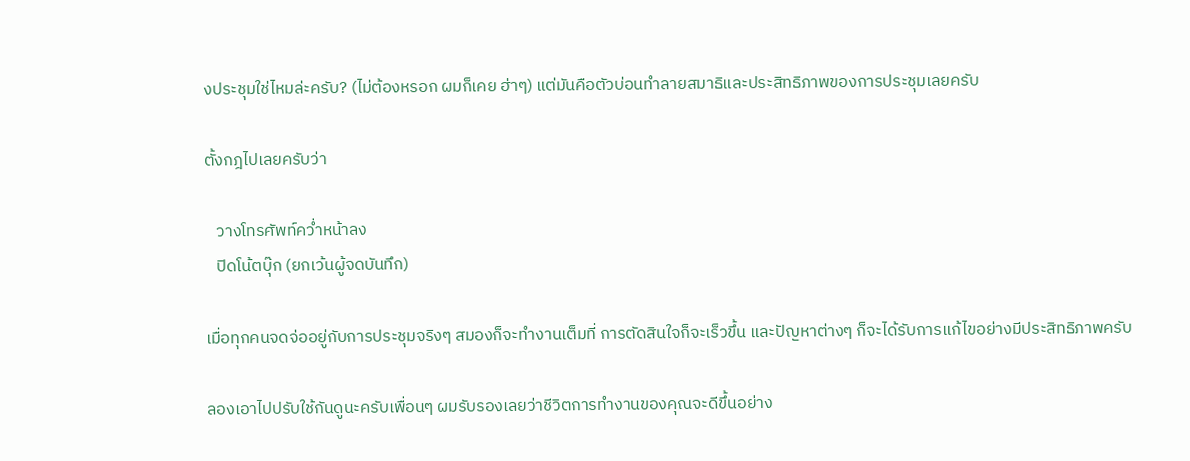งประชุมใช่ไหมล่ะครับ? (ไม่ต้องหรอก ผมก็เคย ฮ่าๆ) แต่มันคือตัวบ่อนทำลายสมาธิและประสิทธิภาพของการประชุมเลยครับ

ตั้งกฎไปเลยครับว่า

   วางโทรศัพท์คว่ำหน้าลง
   ปิดโน้ตบุ๊ก (ยกเว้นผู้จดบันทึก)

เมื่อทุกคนจดจ่ออยู่กับการประชุมจริงๆ สมองก็จะทำงานเต็มที่ การตัดสินใจก็จะเร็วขึ้น และปัญหาต่างๆ ก็จะได้รับการแก้ไขอย่างมีประสิทธิภาพครับ

ลองเอาไปปรับใช้กันดูนะครับเพื่อนๆ ผมรับรองเลยว่าชีวิตการทำงานของคุณจะดีขึ้นอย่าง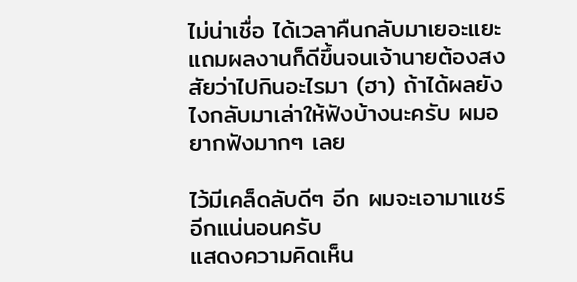ไม่น่าเชื่อ ได้เวลาคืนกลับมาเยอะแยะ แถมผลงานก็ดีขึ้นจนเจ้านายต้องสงสัยว่าไปกินอะไรมา (ฮา) ถ้าได้ผลยังไงกลับมาเล่าให้ฟังบ้างนะครับ ผมอยากฟังมากๆ เลย

ไว้มีเคล็ดลับดีๆ อีก ผมจะเอามาแชร์อีกแน่นอนครับ
แสดงความคิดเห็น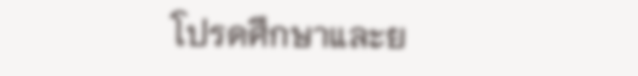โปรดศึกษาและย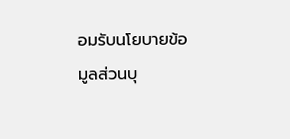อมรับนโยบายข้อมูลส่วนบุ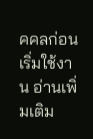คคลก่อนเริ่มใช้งาน อ่านเพิ่มเติม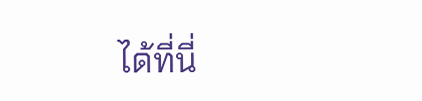ได้ที่นี่